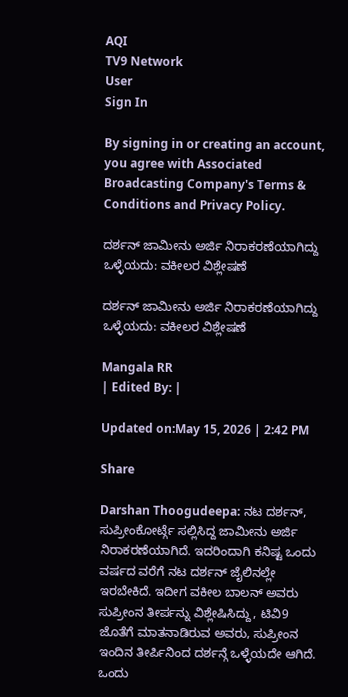AQI
TV9 Network
User
Sign In

By signing in or creating an account, you agree with Associated Broadcasting Company's Terms & Conditions and Privacy Policy.

ದರ್ಶನ್ ಜಾಮೀನು ಅರ್ಜಿ ನಿರಾಕರಣೆಯಾಗಿದ್ದು ಒಳ್ಳೆಯದು: ವಕೀಲರ ವಿಶ್ಲೇಷಣೆ

ದರ್ಶನ್ ಜಾಮೀನು ಅರ್ಜಿ ನಿರಾಕರಣೆಯಾಗಿದ್ದು ಒಳ್ಳೆಯದು: ವಕೀಲರ ವಿಶ್ಲೇಷಣೆ

Mangala RR
| Edited By: |

Updated on:May 15, 2026 | 2:42 PM

Share

Darshan Thoogudeepa: ನಟ ದರ್ಶನ್, ಸುಪ್ರೀಂಕೋರ್ಟ್ಗೆ ಸಲ್ಲಿಸಿದ್ದ ಜಾಮೀನು ಅರ್ಜಿ ನಿರಾಕರಣೆಯಾಗಿದೆ. ಇದರಿಂದಾಗಿ ಕನಿಷ್ಟ ಒಂದು ವರ್ಷದ ವರೆಗೆ ನಟ ದರ್ಶನ್ ಜೈಲಿನಲ್ಲೇ ಇರಬೇಕಿದೆ. ಇದೀಗ ವಕೀಲ ಬಾಲನ್ ಅವರು ಸುಪ್ರೀಂನ ತೀರ್ಪನ್ನು ವಿಶ್ಲೇಷಿಸಿದ್ದು, ಟಿವಿ9 ಜೊತೆಗೆ ಮಾತನಾಡಿರುವ ಅವರು, ಸುಪ್ರೀಂನ ಇಂದಿನ ತೀರ್ಪಿನಿಂದ ದರ್ಶನ್ಗೆ ಒಳ್ಳೆಯದೇ ಆಗಿದೆ. ಒಂದು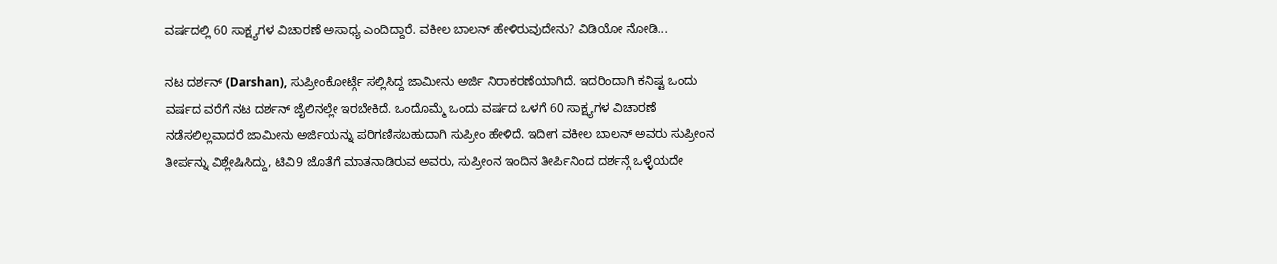ವರ್ಷದಲ್ಲಿ 60 ಸಾಕ್ಷ್ಯಗಳ ವಿಚಾರಣೆ ಅಸಾಧ್ಯ ಎಂದಿದ್ದಾರೆ. ವಕೀಲ ಬಾಲನ್ ಹೇಳಿರುವುದೇನು? ವಿಡಿಯೋ ನೋಡಿ...

ನಟ ದರ್ಶನ್ (Darshan), ಸುಪ್ರೀಂಕೋರ್ಟ್ಗೆ ಸಲ್ಲಿಸಿದ್ದ ಜಾಮೀನು ಅರ್ಜಿ ನಿರಾಕರಣೆಯಾಗಿದೆ. ಇದರಿಂದಾಗಿ ಕನಿಷ್ಟ ಒಂದು ವರ್ಷದ ವರೆಗೆ ನಟ ದರ್ಶನ್ ಜೈಲಿನಲ್ಲೇ ಇರಬೇಕಿದೆ. ಒಂದೊಮ್ಮೆ ಒಂದು ವರ್ಷದ ಒಳಗೆ 60 ಸಾಕ್ಷ್ಯಗಳ ವಿಚಾರಣೆ ನಡೆಸಲಿಲ್ಲವಾದರೆ ಜಾಮೀನು ಅರ್ಜಿಯನ್ನು ಪರಿಗಣಿಸಬಹುದಾಗಿ ಸುಪ್ರೀಂ ಹೇಳಿದೆ. ಇದೀಗ ವಕೀಲ ಬಾಲನ್ ಅವರು ಸುಪ್ರೀಂನ ತೀರ್ಪನ್ನು ವಿಶ್ಲೇಷಿಸಿದ್ದು, ಟಿವಿ9 ಜೊತೆಗೆ ಮಾತನಾಡಿರುವ ಅವರು, ಸುಪ್ರೀಂನ ಇಂದಿನ ತೀರ್ಪಿನಿಂದ ದರ್ಶನ್ಗೆ ಒಳ್ಳೆಯದೇ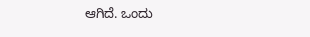ಆಗಿದೆ. ಒಂದು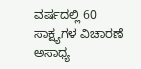ವರ್ಷದಲ್ಲಿ 60 ಸಾಕ್ಷ್ಯಗಳ ವಿಚಾರಣೆ ಅಸಾಧ್ಯ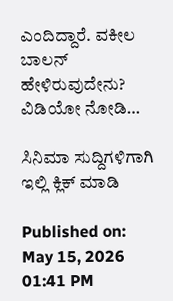ಎಂದಿದ್ದಾರೆ. ವಕೀಲ ಬಾಲನ್ ಹೇಳಿರುವುದೇನು? ವಿಡಿಯೋ ನೋಡಿ…

ಸಿನಿಮಾ ಸುದ್ದಿಗಳಿಗಾಗಿ ಇಲ್ಲಿ ಕ್ಲಿಕ್ ಮಾಡಿ

Published on: May 15, 2026 01:41 PM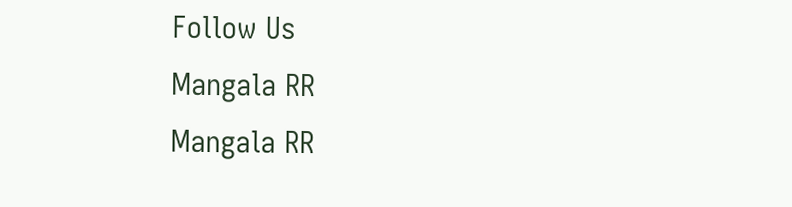Follow Us
Mangala RR
Mangala RR